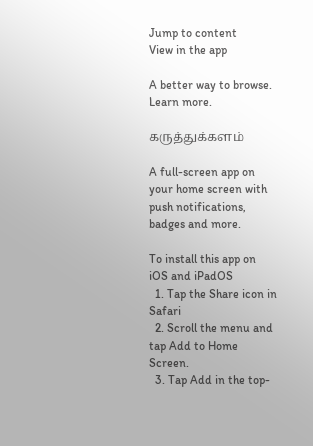Jump to content
View in the app

A better way to browse. Learn more.

கருத்துக்களம்

A full-screen app on your home screen with push notifications, badges and more.

To install this app on iOS and iPadOS
  1. Tap the Share icon in Safari
  2. Scroll the menu and tap Add to Home Screen.
  3. Tap Add in the top-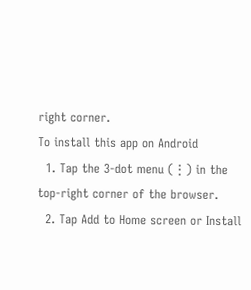right corner.
To install this app on Android
  1. Tap the 3-dot menu (⋮) in the top-right corner of the browser.
  2. Tap Add to Home screen or Install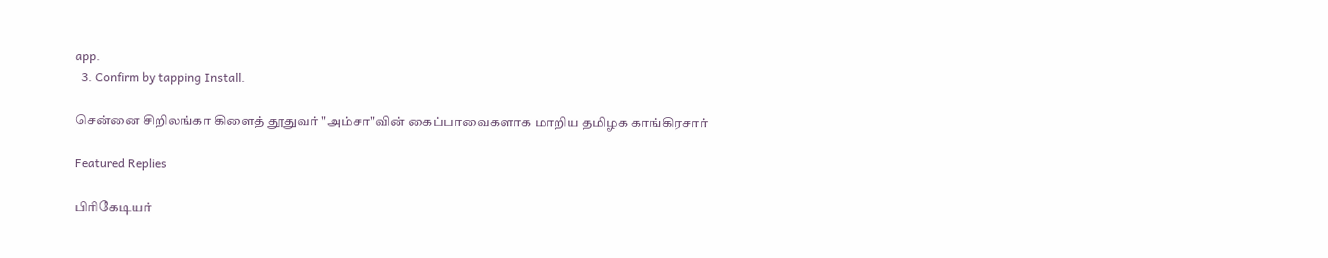app.
  3. Confirm by tapping Install.

சென்னை சிறிலங்கா கிளைத் தூதுவர் "அம்சா"வின் கைப்பாவைகளாக மாறிய தமிழக காங்கிரசார்

Featured Replies

பிரிகேடியர்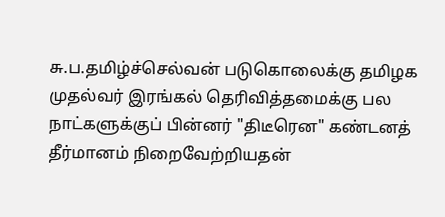சு.ப.தமிழ்ச்செல்வன் படுகொலைக்கு தமிழக முதல்வர் இரங்கல் தெரிவித்தமைக்கு பல நாட்களுக்குப் பின்னர் "திடீரென" கண்டனத் தீர்மானம் நிறைவேற்றியதன்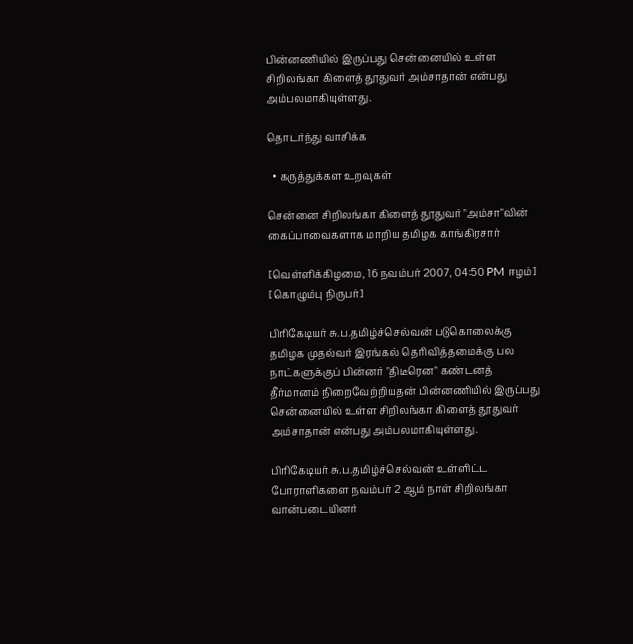பின்னணியில் இருப்பது சென்னையில் உள்ள சிறிலங்கா கிளைத் தூதுவர் அம்சாதான் என்பது அம்பலமாகியுள்ளது.

தொடர்ந்து வாசிக்க

  • கருத்துக்கள உறவுகள்

சென்னை சிறிலங்கா கிளைத் தூதுவர் "அம்சா"வின் கைப்பாவைகளாக மாறிய தமிழக காங்கிரசார்

[வெள்ளிக்கிழமை, 16 நவம்பர் 2007, 04:50 PM ஈழம்] [கொழும்பு நிருபர்]

பிரிகேடியர் சு.ப.தமிழ்ச்செல்வன் படுகொலைக்கு தமிழக முதல்வர் இரங்கல் தெரிவித்தமைக்கு பல நாட்களுக்குப் பின்னர் "திடீரென" கண்டனத் தீர்மானம் நிறைவேற்றியதன் பின்னணியில் இருப்பது சென்னையில் உள்ள சிறிலங்கா கிளைத் தூதுவர் அம்சாதான் என்பது அம்பலமாகியுள்ளது.

பிரிகேடியர் சு.ப.தமிழ்ச்செல்வன் உள்ளிட்ட போராளிகளை நவம்பர் 2 ஆம் நாள் சிறிலங்கா வான்படையினர்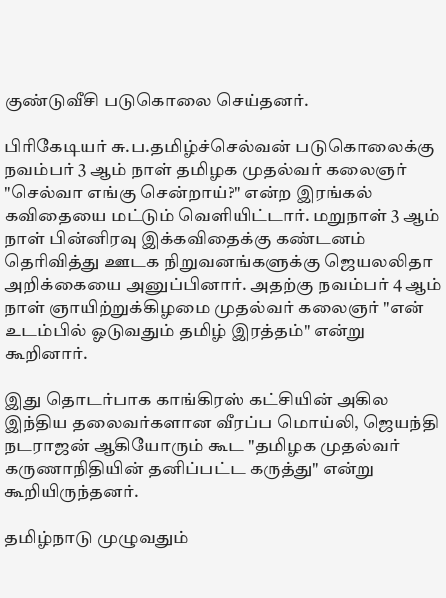குண்டுவீசி படுகொலை செய்தனர்.

பிரிகேடியர் சு.ப.தமிழ்ச்செல்வன் படுகொலைக்கு நவம்பர் 3 ஆம் நாள் தமிழக முதல்வர் கலைஞர் "செல்வா எங்கு சென்றாய்?" என்ற இரங்கல் கவிதையை மட்டும் வெளியிட்டார். மறுநாள் 3 ஆம் நாள் பின்னிரவு இக்கவிதைக்கு கண்டனம் தெரிவித்து ஊடக நிறுவனங்களுக்கு ஜெயலலிதா அறிக்கையை அனுப்பினார். அதற்கு நவம்பர் 4 ஆம் நாள் ஞாயிற்றுக்கிழமை முதல்வர் கலைஞர் "என் உடம்பில் ஓடுவதும் தமிழ் இரத்தம்" என்று கூறினார்.

இது தொடர்பாக காங்கிரஸ் கட்சியின் அகில இந்திய தலைவர்களான வீரப்ப மொய்லி, ஜெயந்தி நடராஜன் ஆகியோரும் கூட "தமிழக முதல்வர் கருணாநிதியின் தனிப்பட்ட கருத்து" என்று கூறியிருந்தனர்.

தமிழ்நாடு முழுவதும்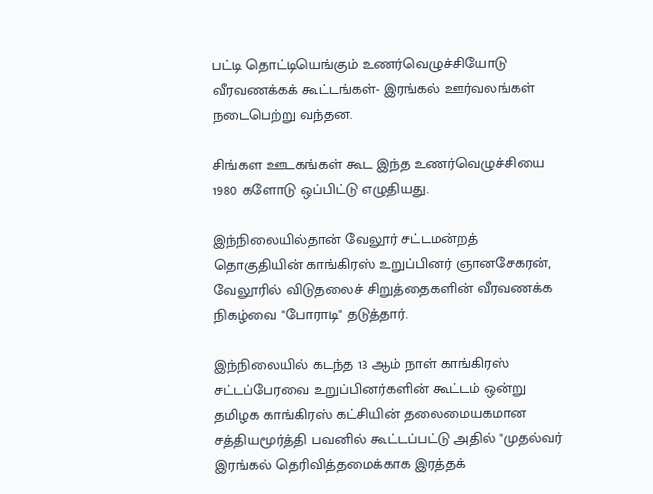பட்டி தொட்டியெங்கும் உணர்வெழுச்சியோடு வீரவணக்கக் கூட்டங்கள்- இரங்கல் ஊர்வலங்கள் நடைபெற்று வந்தன.

சிங்கள ஊடகங்கள் கூட இந்த உணர்வெழுச்சியை 1980 களோடு ஒப்பிட்டு எழுதியது.

இந்நிலையில்தான் வேலூர் சட்டமன்றத் தொகுதியின் காங்கிரஸ் உறுப்பினர் ஞானசேகரன், வேலூரில் விடுதலைச் சிறுத்தைகளின் வீரவணக்க நிகழ்வை "போராடி" தடுத்தார்.

இந்நிலையில் கடந்த 13 ஆம் நாள் காங்கிரஸ் சட்டப்பேரவை உறுப்பினர்களின் கூட்டம் ஒன்று தமிழக காங்கிரஸ் கட்சியின் தலைமையகமான சத்தியமூர்த்தி பவனில் கூட்டப்பட்டு அதில் "முதல்வர் இரங்கல் தெரிவித்தமைக்காக இரத்தக்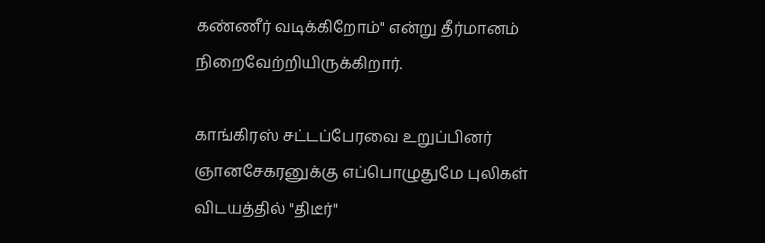கண்ணீர் வடிக்கிறோம்" என்று தீர்மானம் நிறைவேற்றியிருக்கிறார்.

காங்கிரஸ் சட்டப்பேரவை உறுப்பினர் ஞானசேகரனுக்கு எப்பொழுதுமே புலிகள் விடயத்தில் "திடீர்"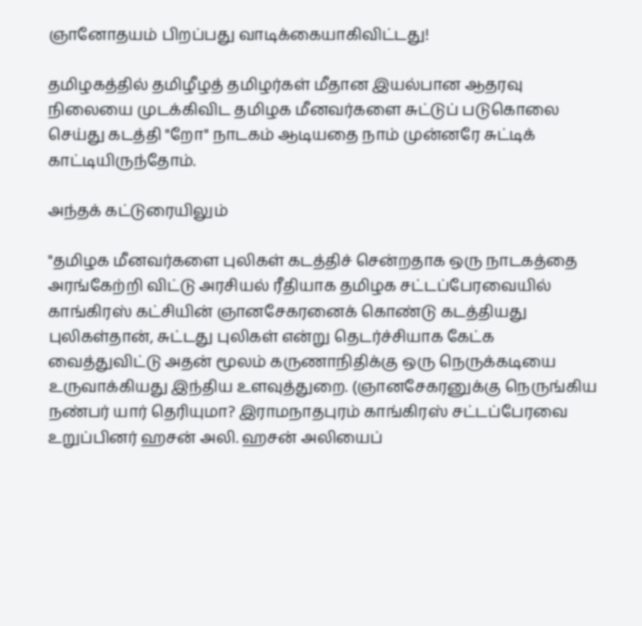ஞானோதயம் பிறப்பது வாடிக்கையாகிவிட்டது!

தமிழகத்தில் தமிழீழத் தமிழர்கள் மீதான இயல்பான ஆதரவு நிலையை முடக்கிவிட தமிழக மீனவர்களை சுட்டுப் படுகொலை செய்து கடத்தி "றோ" நாடகம் ஆடியதை நாம் முன்னரே சுட்டிக் காட்டியிருந்தோம்.

அந்தக் கட்டுரையிலும்

"தமிழக மீனவர்களை புலிகள் கடத்திச் சென்றதாக ஒரு நாடகத்தை அரங்கேற்றி விட்டு அரசியல் ரீதியாக தமிழக சட்டப்பேரவையில் காங்கிரஸ் கட்சியின் ஞானசேகரனைக் கொண்டு கடத்தியது புலிகள்தான், சுட்டது புலிகள் என்று தெடர்ச்சியாக கேட்க வைத்துவிட்டு அதன் மூலம் கருணாநிதிக்கு ஒரு நெருக்கடியை உருவாக்கியது இந்திய உளவுத்துறை. (ஞானசேகரனுக்கு நெருங்கிய நண்பர் யார் தெரியுமா? இராமநாதபுரம் காங்கிரஸ் சட்டப்பேரவை உறுப்பினர் ஹசன் அலி. ஹசன் அலியைப்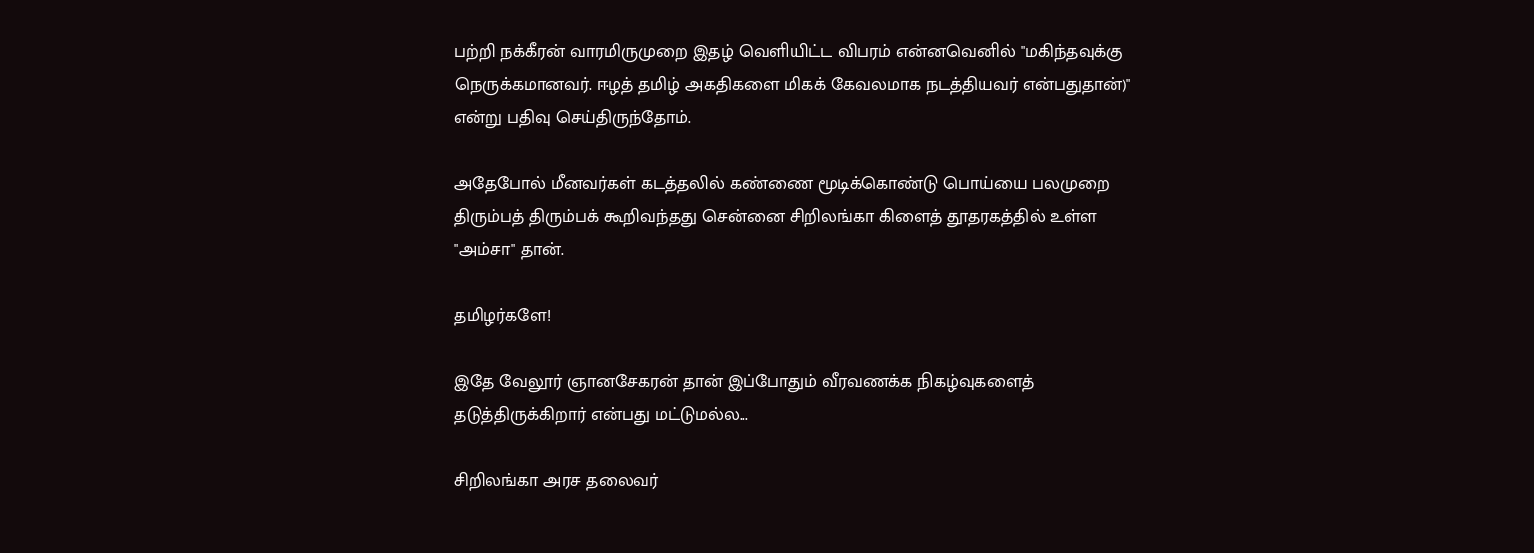பற்றி நக்கீரன் வாரமிருமுறை இதழ் வெளியிட்ட விபரம் என்னவெனில் "மகிந்தவுக்கு நெருக்கமானவர். ஈழத் தமிழ் அகதிகளை மிகக் கேவலமாக நடத்தியவர் என்பதுதான்)" என்று பதிவு செய்திருந்தோம்.

அதேபோல் மீனவர்கள் கடத்தலில் கண்ணை மூடிக்கொண்டு பொய்யை பலமுறை திரும்பத் திரும்பக் கூறிவந்தது சென்னை சிறிலங்கா கிளைத் தூதரகத்தில் உள்ள "அம்சா" தான்.

தமிழர்களே!

இதே வேலூர் ஞானசேகரன் தான் இப்போதும் வீரவணக்க நிகழ்வுகளைத் தடுத்திருக்கிறார் என்பது மட்டுமல்ல...

சிறிலங்கா அரச தலைவர்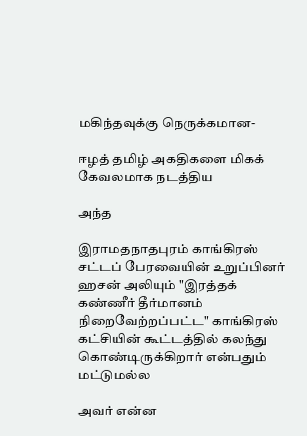மகிந்தவுக்கு நெருக்கமான-

ஈழத் தமிழ் அகதிகளை மிகக் கேவலமாக நடத்திய

அந்த

இராமதநாதபுரம் காங்கிரஸ் சட்டப் பேரவையின் உறுப்பினர் ஹசன் அலியும் "இரத்தக் கண்ணீர் தீர்மானம் நிறைவேற்றப்பட்ட" காங்கிரஸ் கட்சியின் கூட்டத்தில் கலந்து கொண்டிருக்கிறார் என்பதும் மட்டுமல்ல

அவர் என்ன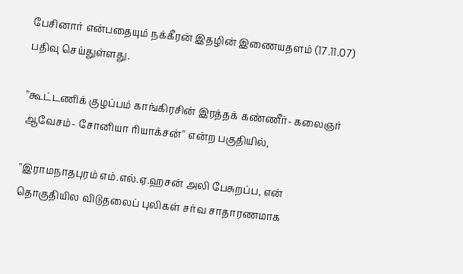பேசினார் என்பதையும் நக்கீரன் இதழின் இணையதளம் (17.11.07) பதிவு செய்துள்ளது.

"கூட்டணிக் குழப்பம் காங்கிரசின் இரத்தக் கண்ணீர்- கலைஞர் ஆவேசம்- சோனியா ரியாக்சன்" என்ற பகுதியில்,

"இராமநாதபுரம் எம்.எல்.ஏ.ஹசன் அலி பேசுறப்ப, என் தொகுதியில விடுதலைப் புலிகள் சர்வ சாதாரணமாக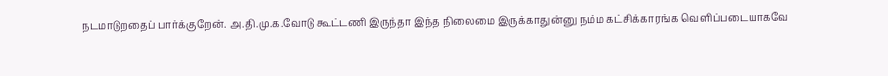நடமாடுறதைப் பார்க்குறேன். அ.தி.மு.க.வோடு கூட்டணி இருந்தா இந்த நிலைமை இருக்காதுன்னு நம்ம கட்சிக்காரங்க வெளிப்படையாகவே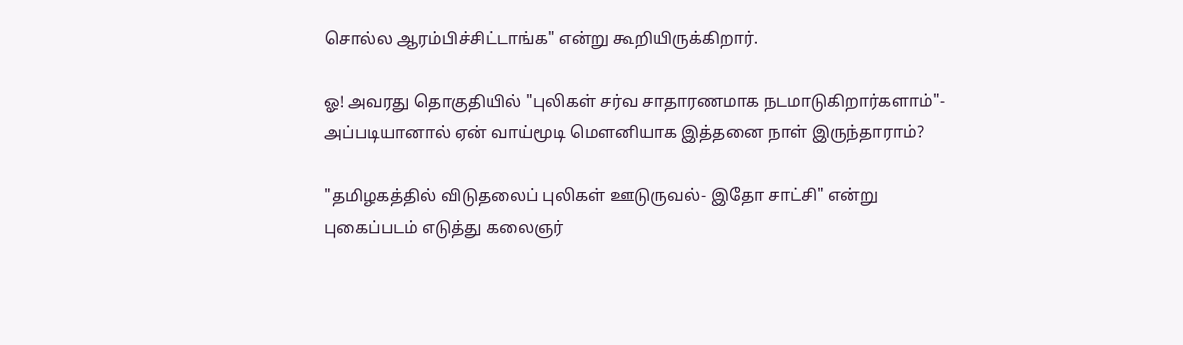சொல்ல ஆரம்பிச்சிட்டாங்க" என்று கூறியிருக்கிறார்.

ஓ! அவரது தொகுதியில் "புலிகள் சர்வ சாதாரணமாக நடமாடுகிறார்களாம்"- அப்படியானால் ஏன் வாய்மூடி மௌனியாக இத்தனை நாள் இருந்தாராம்?

"தமிழகத்தில் விடுதலைப் புலிகள் ஊடுருவல்- இதோ சாட்சி" என்று புகைப்படம் எடுத்து கலைஞர்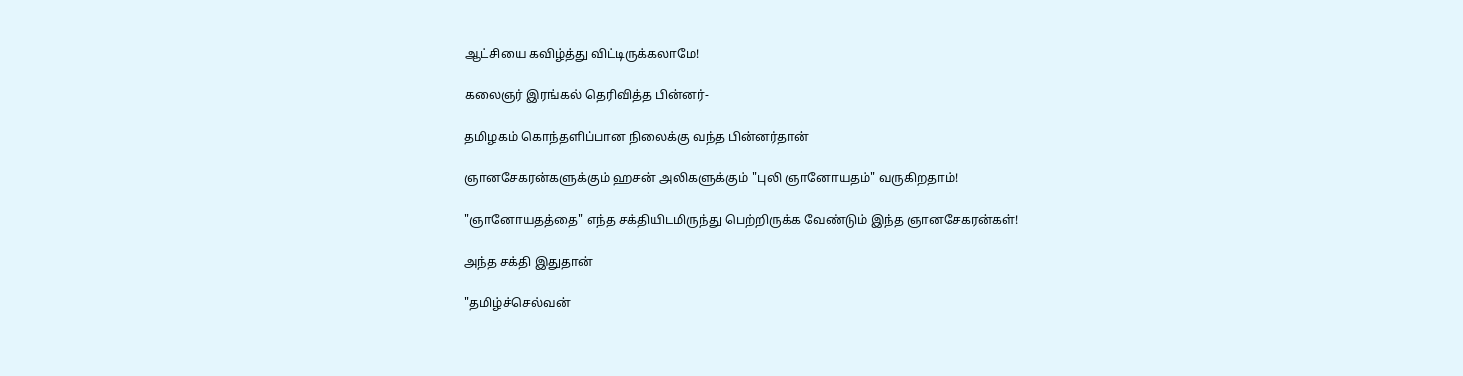ஆட்சியை கவிழ்த்து விட்டிருக்கலாமே!

கலைஞர் இரங்கல் தெரிவித்த பின்னர்-

தமிழகம் கொந்தளிப்பான நிலைக்கு வந்த பின்னர்தான்

ஞானசேகரன்களுக்கும் ஹசன் அலிகளுக்கும் "புலி ஞானோயதம்" வருகிறதாம்!

"ஞானோயதத்தை" எந்த சக்தியிடமிருந்து பெற்றிருக்க வேண்டும் இந்த ஞானசேகரன்கள்!

அந்த சக்தி இதுதான்

"தமிழ்ச்செல்வன்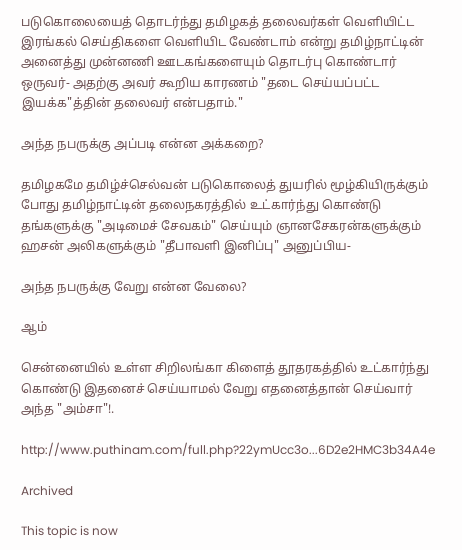படுகொலையைத் தொடர்ந்து தமிழகத் தலைவர்கள் வெளியிட்ட இரங்கல் செய்திகளை வெளியிட வேண்டாம் என்று தமிழ்நாட்டின் அனைத்து முன்னணி ஊடகங்களையும் தொடர்பு கொண்டார் ஒருவர்- அதற்கு அவர் கூறிய காரணம் "தடை செய்யப்பட்ட இயக்க"த்தின் தலைவர் என்பதாம்."

அந்த நபருக்கு அப்படி என்ன அக்கறை?

தமிழகமே தமிழ்ச்செல்வன் படுகொலைத் துயரில் மூழ்கியிருக்கும் போது தமிழ்நாட்டின் தலைநகரத்தில் உட்கார்ந்து கொண்டு தங்களுக்கு "அடிமைச் சேவகம்" செய்யும் ஞானசேகரன்களுக்கும் ஹசன் அலிகளுக்கும் "தீபாவளி இனிப்பு" அனுப்பிய-

அந்த நபருக்கு வேறு என்ன வேலை?

ஆம்

சென்னையில் உள்ள சிறிலங்கா கிளைத் தூதரகத்தில் உட்கார்ந்து கொண்டு இதனைச் செய்யாமல் வேறு எதனைத்தான் செய்வார் அந்த "அம்சா"!.

http://www.puthinam.com/full.php?22ymUcc3o...6D2e2HMC3b34A4e

Archived

This topic is now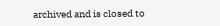archived and is closed to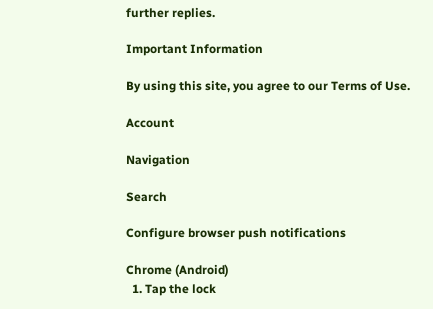further replies.

Important Information

By using this site, you agree to our Terms of Use.

Account

Navigation

Search

Configure browser push notifications

Chrome (Android)
  1. Tap the lock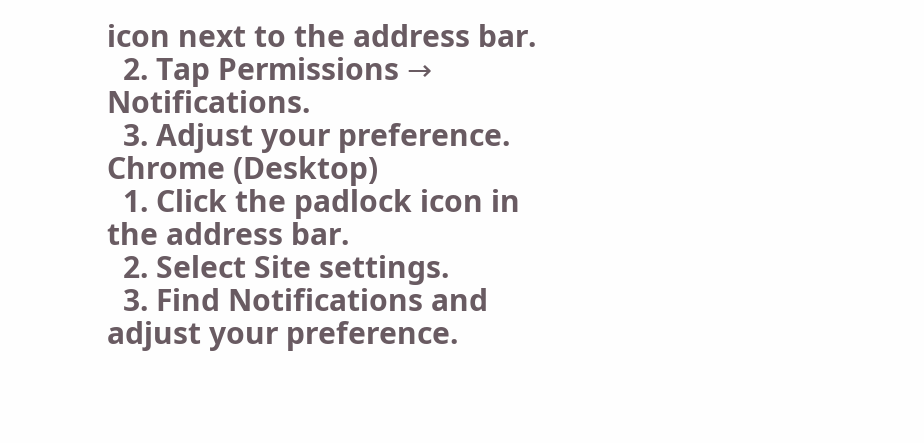icon next to the address bar.
  2. Tap Permissions → Notifications.
  3. Adjust your preference.
Chrome (Desktop)
  1. Click the padlock icon in the address bar.
  2. Select Site settings.
  3. Find Notifications and adjust your preference.